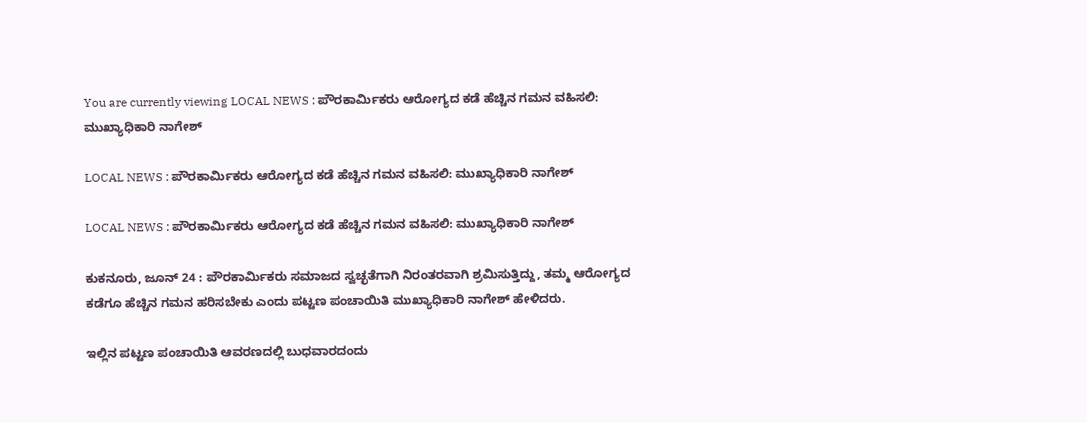You are currently viewing LOCAL NEWS : ಪೌರಕಾರ್ಮಿಕರು ಆರೋಗ್ಯದ ಕಡೆ ಹೆಚ್ಚಿನ ಗಮನ ವಹಿಸಲಿ: ಮುಖ್ಯಾಧಿಕಾರಿ ನಾಗೇಶ್

LOCAL NEWS : ಪೌರಕಾರ್ಮಿಕರು ಆರೋಗ್ಯದ ಕಡೆ ಹೆಚ್ಚಿನ ಗಮನ ವಹಿಸಲಿ: ಮುಖ್ಯಾಧಿಕಾರಿ ನಾಗೇಶ್

LOCAL NEWS : ಪೌರಕಾರ್ಮಿಕರು ಆರೋಗ್ಯದ ಕಡೆ ಹೆಚ್ಚಿನ ಗಮನ ವಹಿಸಲಿ: ಮುಖ್ಯಾಧಿಕಾರಿ ನಾಗೇಶ್

ಕುಕನೂರು, ಜೂನ್ 24 : ಪೌರಕಾರ್ಮಿಕರು ಸಮಾಜದ ಸ್ವಚ್ಛತೆಗಾಗಿ ನಿರಂತರವಾಗಿ ಶ್ರಮಿಸುತ್ತಿದ್ದು, ತಮ್ಮ ಆರೋಗ್ಯದ ಕಡೆಗೂ ಹೆಚ್ಚಿನ ಗಮನ ಹರಿಸಬೇಕು ಎಂದು ಪಟ್ಟಣ ಪಂಚಾಯಿತಿ ಮುಖ್ಯಾಧಿಕಾರಿ ನಾಗೇಶ್ ಹೇಳಿದರು.

ಇಲ್ಲಿನ ಪಟ್ಟಣ ಪಂಚಾಯಿತಿ ಆವರಣದಲ್ಲಿ ಬುಧವಾರದಂದು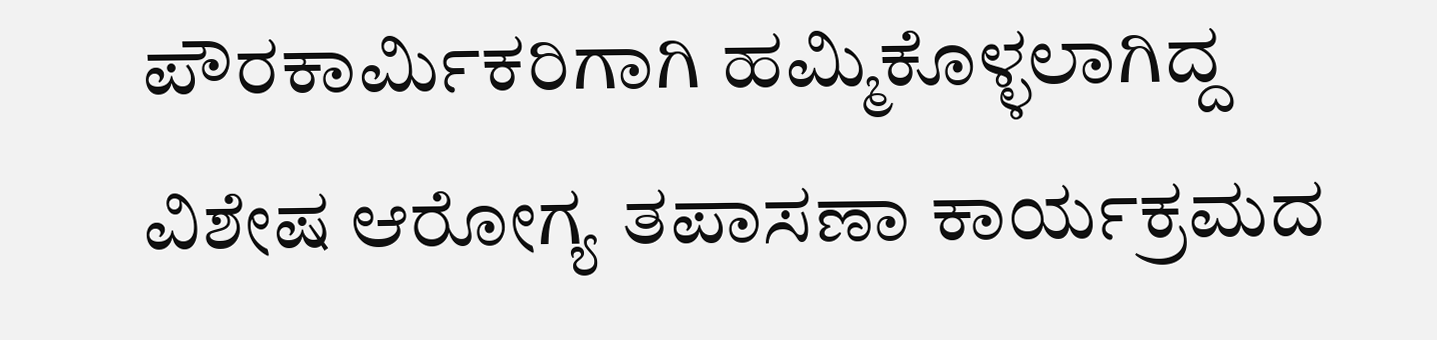ಪೌರಕಾರ್ಮಿಕರಿಗಾಗಿ ಹಮ್ಮಿಕೊಳ್ಳಲಾಗಿದ್ದ ವಿಶೇಷ ಆರೋಗ್ಯ ತಪಾಸಣಾ ಕಾರ್ಯಕ್ರಮದ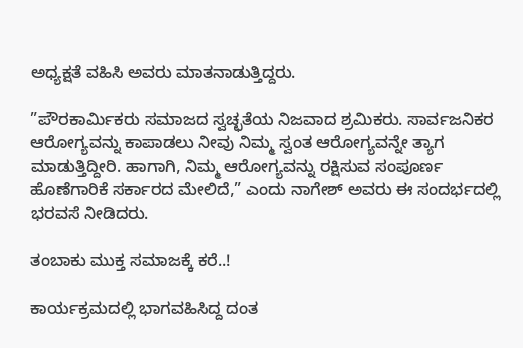ಅಧ್ಯಕ್ಷತೆ ವಹಿಸಿ ಅವರು ಮಾತನಾಡುತ್ತಿದ್ದರು.

”ಪೌರಕಾರ್ಮಿಕರು ಸಮಾಜದ ಸ್ವಚ್ಛತೆಯ ನಿಜವಾದ ಶ್ರಮಿಕರು. ಸಾರ್ವಜನಿಕರ ಆರೋಗ್ಯವನ್ನು ಕಾಪಾಡಲು ನೀವು ನಿಮ್ಮ ಸ್ವಂತ ಆರೋಗ್ಯವನ್ನೇ ತ್ಯಾಗ ಮಾಡುತ್ತಿದ್ದೀರಿ. ಹಾಗಾಗಿ, ನಿಮ್ಮ ಆರೋಗ್ಯವನ್ನು ರಕ್ಷಿಸುವ ಸಂಪೂರ್ಣ ಹೊಣೆಗಾರಿಕೆ ಸರ್ಕಾರದ ಮೇಲಿದೆ,” ಎಂದು ನಾಗೇಶ್ ಅವರು ಈ ಸಂದರ್ಭದಲ್ಲಿ ಭರವಸೆ ನೀಡಿದರು.

ತಂಬಾಕು ಮುಕ್ತ ಸಮಾಜಕ್ಕೆ ಕರೆ..!

ಕಾರ್ಯಕ್ರಮದಲ್ಲಿ ಭಾಗವಹಿಸಿದ್ದ ದಂತ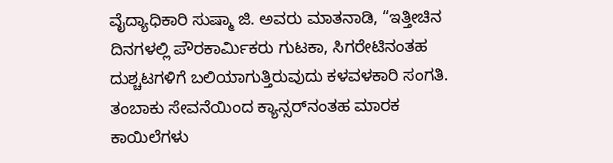ವೈದ್ಯಾಧಿಕಾರಿ ಸುಷ್ಮಾ ಜಿ. ಅವರು ಮಾತನಾಡಿ, “ಇತ್ತೀಚಿನ ದಿನಗಳಲ್ಲಿ ಪೌರಕಾರ್ಮಿಕರು ಗುಟಕಾ, ಸಿಗರೇಟಿನಂತಹ ದುಶ್ಚಟಗಳಿಗೆ ಬಲಿಯಾಗುತ್ತಿರುವುದು ಕಳವಳಕಾರಿ ಸಂಗತಿ. ತಂಬಾಕು ಸೇವನೆಯಿಂದ ಕ್ಯಾನ್ಸರ್‌ನಂತಹ ಮಾರಕ ಕಾಯಿಲೆಗಳು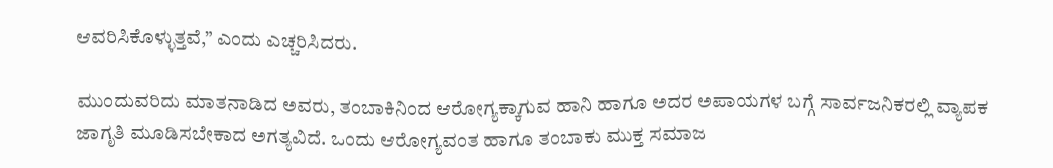ಆವರಿಸಿಕೊಳ್ಳುತ್ತವೆ,” ಎಂದು ಎಚ್ಚರಿಸಿದರು.

ಮುಂದುವರಿದು ಮಾತನಾಡಿದ ಅವರು, ತಂಬಾಕಿನಿಂದ ಆರೋಗ್ಯಕ್ಕಾಗುವ ಹಾನಿ ಹಾಗೂ ಅದರ ಅಪಾಯಗಳ ಬಗ್ಗೆ ಸಾರ್ವಜನಿಕರಲ್ಲಿ ವ್ಯಾಪಕ ಜಾಗೃತಿ ಮೂಡಿಸಬೇಕಾದ ಅಗತ್ಯವಿದೆ. ಒಂದು ಆರೋಗ್ಯವಂತ ಹಾಗೂ ತಂಬಾಕು ಮುಕ್ತ ಸಮಾಜ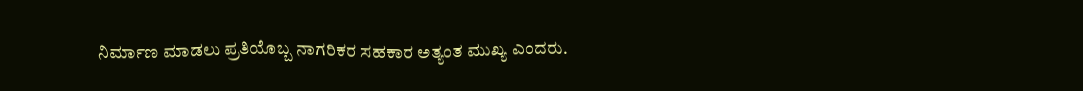ನಿರ್ಮಾಣ ಮಾಡಲು ಪ್ರತಿಯೊಬ್ಬ ನಾಗರಿಕರ ಸಹಕಾರ ಅತ್ಯಂತ ಮುಖ್ಯ ಎಂದರು.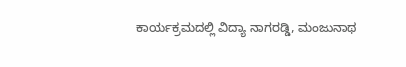ಕಾರ್ಯಕ್ರಮದಲ್ಲಿ ವಿದ್ಯಾ ನಾಗರಡ್ಡಿ, ಮಂಜುನಾಥ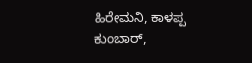ಹಿರೇಮನಿ, ಕಾಳಪ್ಪ ಕುಂಬಾರ್,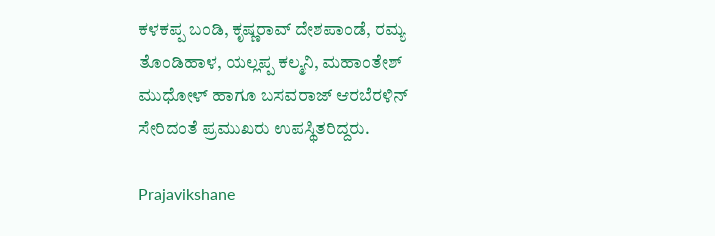ಕಳಕಪ್ಪ ಬಂಡಿ, ಕೃಷ್ಣರಾವ್ ದೇಶಪಾಂಡೆ, ರಮ್ಯ ತೊಂಡಿಹಾಳ, ಯಲ್ಲಪ್ಪ ಕಲ್ಮನಿ, ಮಹಾಂತೇಶ್ ಮುಧೋಳ್ ಹಾಗೂ ಬಸವರಾಜ್ ಆರಬೆರಳಿನ್ ಸೇರಿದಂತೆ ಪ್ರಮುಖರು ಉಪಸ್ಥಿತರಿದ್ದರು.

Prajavikshane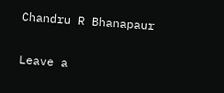Chandru R Bhanapaur

Leave a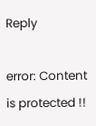Reply

error: Content is protected !!